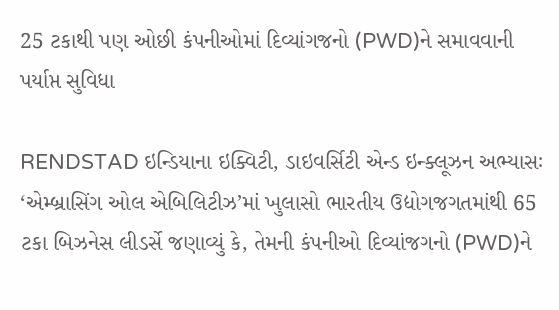25 ટકાથી પણ ઓછી કંપનીઓમાં દિવ્યાંગજનો (PWD)ને સમાવવાની પર્યાપ્ત સુવિધા

RENDSTAD ઇન્ડિયાના ઇક્વિટી, ડાઇવર્સિટી એન્ડ ઇન્ક્લૂઝન અભ્યાસઃ ‘એમ્બ્રાસિંગ ઓલ એબિલિટીઝ’માં ખુલાસો ભારતીય ઉદ્યોગજગતમાંથી 65 ટકા બિઝનેસ લીડર્સે જણાવ્યું કે, તેમની કંપનીઓ દિવ્યાંજગનો (PWD)ને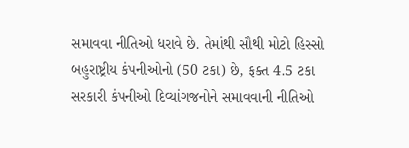સમાવવા નીતિઓ ધરાવે છે. તેમાંથી સૌથી મોટો હિસ્સો બહુરાષ્ટ્રીય કંપનીઓનો (50 ટકા) છે, ફક્ત 4.5 ટકા સરકારી કંપનીઓ દિવ્યાંગજનોને સમાવવાની નીતિઓ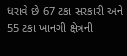ધરાવે છે 67 ટકા સરકારી અને 55 ટકા ખાનગી ક્ષેત્રની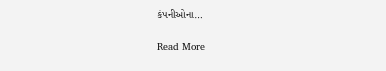કંપનીઓના…

Read More